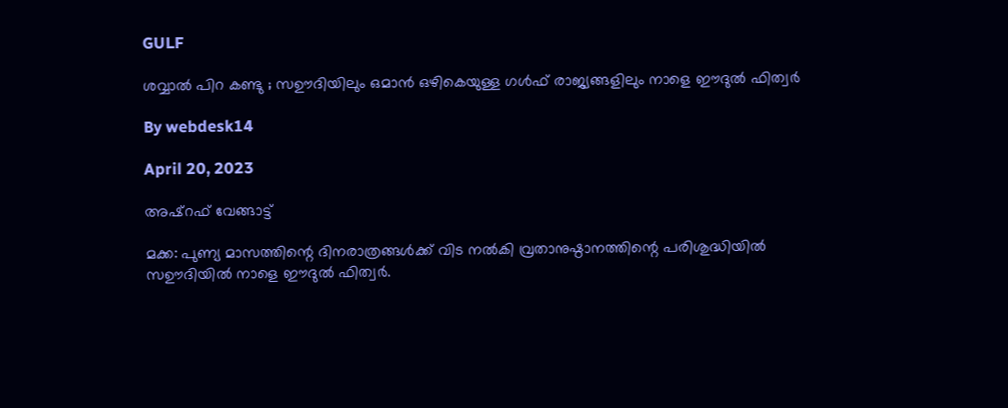GULF

ശവ്വാൽ പിറ കണ്ടു ; സഊദിയിലും ഒമാൻ ഒഴികെയുള്ള ഗൾഫ് രാജ്യങ്ങളിലും നാളെ ഈദുൽ ഫിത്വർ

By webdesk14

April 20, 2023

അഷ്‌റഫ് വേങ്ങാട്ട്

മക്ക: പുണ്യ മാസത്തിന്റെ ദിനരാത്രങ്ങൾക്ക് വിട നൽകി വ്രതാനുഷ്ഠാനത്തിന്റെ പരിശുദ്ധിയിൽ സഊദിയിൽ നാളെ ഈദുൽ ഫിത്വർ.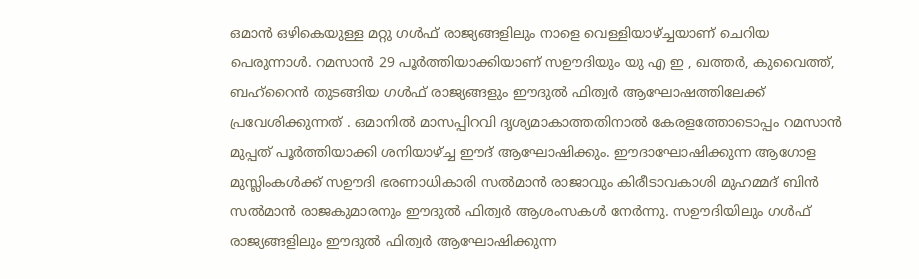ഒമാൻ ഒഴികെയുള്ള മറ്റു ഗൾഫ് രാജ്യങ്ങളിലും നാളെ വെള്ളിയാഴ്ച്ചയാണ് ചെറിയ പെരുന്നാൾ. റമസാൻ 29 പൂർത്തിയാക്കിയാണ് സഊദിയും യു എ ഇ , ഖത്തർ, കുവൈത്ത്, ബഹ്‌റൈൻ തുടങ്ങിയ ഗൾഫ് രാജ്യങ്ങളും ഈദുൽ ഫിത്വർ ആഘോഷത്തിലേക്ക് പ്രവേശിക്കുന്നത് . ഒമാനിൽ മാസപ്പിറവി ദൃശ്യമാകാത്തതിനാൽ കേരളത്തോടൊപ്പം റമസാൻ മുപ്പത് പൂർത്തിയാക്കി ശനിയാഴ്ച്ച ഈദ് ആഘോഷിക്കും. ഈദാഘോഷിക്കുന്ന ആഗോള മുസ്ലിംകൾക്ക് സഊദി ഭരണാധികാരി സൽമാൻ രാജാവും കിരീടാവകാശി മുഹമ്മദ് ബിൻ സൽമാൻ രാജകുമാരനും ഈദുൽ ഫിത്വർ ആശംസകൾ നേർന്നു. സഊദിയിലും ഗൾഫ് രാജ്യങ്ങളിലും ഈദുൽ ഫിത്വർ ആഘോഷിക്കുന്ന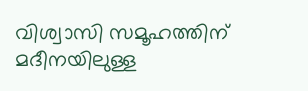വിശ്വാസി സമൂഹത്തിന് മദീനയിലുള്ള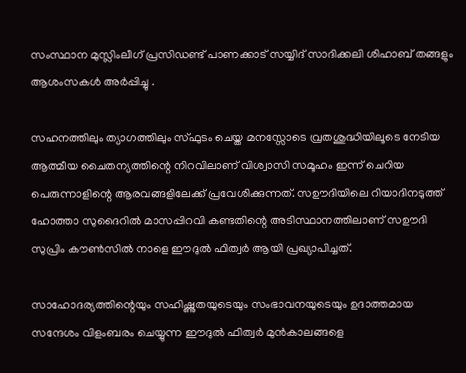സംസ്ഥാന മുസ്ലിംലീഗ് പ്രസിഡണ്ട് പാണക്കാട് സയ്യിദ് സാദിക്കലി ശിഹാബ് തങ്ങളും ആശംസകൾ അർപ്പിച്ചു .

സഹനത്തിലും ത്യാഗത്തിലും സ്ഫുടം ചെയ്ത മനസ്സോടെ വ്രതശുദ്ധിയിലൂടെ നേടിയ ആത്മീയ ചൈതന്യത്തിന്റെ നിറവിലാണ് വിശ്വാസി സമൂഹം ഇന്ന് ചെറിയ പെരുന്നാളിന്റെ ആരവങ്ങളിലേക്ക് പ്രവേശിക്കുന്നത്. സഊദിയിലെ റിയാദിനടുത്ത് ഹോത്താ സുദൈറിൽ മാസപ്പിറവി കണ്ടതിന്റെ അടിസ്ഥാനത്തിലാണ് സഊദി സുപ്രിം കൗൺസിൽ നാളെ ഈദുൽ ഫിത്വർ ആയി പ്രഖ്യാപിച്ചത്.

സാഹോദര്യത്തിന്റെയും സഹിഷ്ണുതയുടെയും സംഭാവനയുടെയും ഉദാത്തമായ സന്ദേശം വിളംബരം ചെയ്യുന്ന ഈദുൽ ഫിത്വർ മുൻകാലങ്ങളെ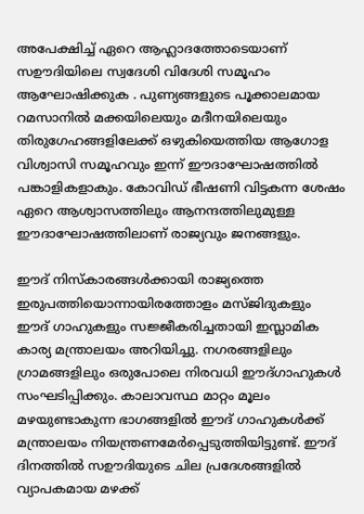അപേക്ഷിച്ച് ഏറെ ആഹ്ലാദത്തോടെയാണ് സഊദിയിലെ സ്വദേശി വിദേശി സമൂഹം ആഘോഷിക്കുക . പുണ്യങ്ങളുടെ പൂക്കാലമായ റമസാനിൽ മക്കയിലെയും മദീനയിലെയും തിരുഗേഹങ്ങളിലേക്ക് ഒഴുകിയെത്തിയ ആഗോള വിശ്വാസി സമൂഹവും ഇന്ന് ഈദാഘോഷത്തിൽ പങ്കാളികളാകും. കോവിഡ് ഭീഷണി വിട്ടകന്ന ശേഷം ഏറെ ആശ്വാസത്തിലും ആനന്ദത്തിലുമുള്ള ഈദാഘോഷത്തിലാണ് രാജ്യവും ജനങ്ങളും.

ഈദ് നിസ്കാരങ്ങൾക്കായി രാജ്യത്തെ ഇരുപത്തിയൊന്നായിരത്തോളം മസ്ജിദുകളും ഈദ് ഗാഹുകളും സജ്ജീകരിച്ചതായി ഇസ്ലാമിക കാര്യ മന്ത്രാലയം അറിയിച്ചു. നഗരങ്ങളിലും ഗ്രാമങ്ങളിലും ഒരുപോലെ നിരവധി ഈദ്ഗാഹുകൾ സംഘടിപ്പിക്കും. കാലാവസ്ഥ മാറ്റം മൂലം മഴയുണ്ടാകുന്ന ഭാഗങ്ങളിൽ ഈദ് ഗാഹുകൾക്ക് മന്ത്രാലയം നിയന്ത്രണമേർപ്പെടുത്തിയിട്ടുണ്ട്. ഈദ് ദിനത്തിൽ സഊദിയുടെ ചില പ്രദേശങ്ങളിൽ വ്യാപകമായ മഴക്ക്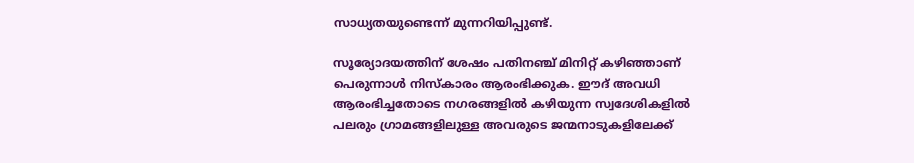സാധ്യതയുണ്ടെന്ന് മുന്നറിയിപ്പുണ്ട്.

സൂര്യോദയത്തിന് ശേഷം പതിനഞ്ച് മിനിറ്റ് കഴിഞ്ഞാണ് പെരുന്നാൾ നിസ്കാരം ആരംഭിക്കുക. ഈദ് അവധി ആരംഭിച്ചതോടെ നഗരങ്ങളിൽ കഴിയുന്ന സ്വദേശികളിൽ പലരും ഗ്രാമങ്ങളിലുള്ള അവരുടെ ജന്മനാടുകളിലേക്ക്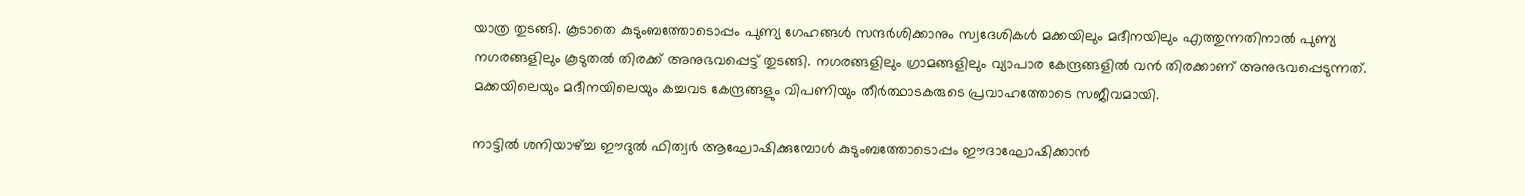യാത്ര തുടങ്ങി. കൂടാതെ കുടുംബത്തോടൊപ്പം പുണ്യ ഗേഹങ്ങൾ സന്ദർശിക്കാനും സ്വദേശികൾ മക്കയിലും മദീനയിലും എത്തുന്നതിനാൽ പുണ്യ നഗരങ്ങളിലും കൂടുതൽ തിരക്ക് അനുഭവപ്പെട്ട് തുടങ്ങി. നഗരങ്ങളിലും ഗ്രാമങ്ങളിലും വ്യാപാര കേന്ദ്രങ്ങളിൽ വൻ തിരക്കാണ് അനുഭവപ്പെടുന്നത്. മക്കയിലെയും മദീനയിലെയും കച്ചവട കേന്ദ്രങ്ങളും വിപണിയും തീർത്ഥാടകരുടെ പ്രവാഹത്തോടെ സജീവമായി.

നാട്ടിൽ ശനിയാഴ്ച്ച ഈദുൽ ഫിത്വർ ആഘോഷിക്കുമ്പോൾ കുടുംബത്തോടൊപ്പം ഈദാഘോഷിക്കാൻ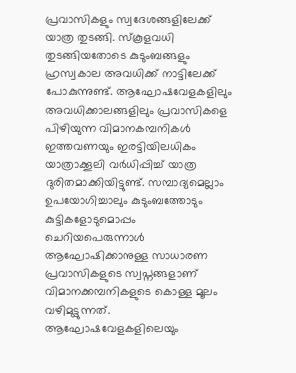പ്രവാസികളും സ്വദേശങ്ങളിലേക്ക് യാത്ര തുടങ്ങി. സ്കൂളവധി തുടങ്ങിയതോടെ കുടുംബങ്ങളും ഹ്രസ്വകാല അവധിക്ക് നാട്ടിലേക്ക് പോകുന്നുണ്ട്. ആഘോഷവേളകളിലും അവധിക്കാലങ്ങളിലും പ്രവാസികളെ പിഴിയുന്ന വിമാനകമ്പനികൾ ഇത്തവണയും ഇരട്ടിയിലധികം യാത്രാക്കൂലി വർധിപ്പിച്ച് യാത്ര ദുരിതമാക്കിയിട്ടുണ്ട്. സമ്പാദ്യമെല്ലാം ഉപയോഗിച്ചാലും കുടുംബത്തോടും കുട്ടികളോടുമൊപ്പം ചെറിയപെരുന്നാൾ ആഘോഷിക്കാനുള്ള സാധാരണ പ്രവാസികളുടെ സ്വപ്നങ്ങളാണ് വിമാനക്കമ്പനികളുടെ കൊള്ള മൂലം വഴിമുട്ടുന്നത്. ആഘോഷവേളകളിലെയും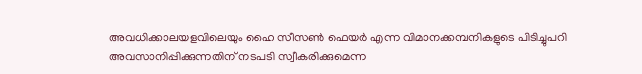അവധിക്കാലയളവിലെയും ഹൈ സീസൺ ഫെയർ എന്ന വിമാനക്കമ്പനികളുടെ പിടിച്ചുപറി അവസാനിപ്പിക്കുന്നതിന് നടപടി സ്വീകരിക്കുമെന്ന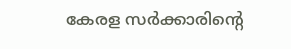കേരള സർക്കാരിന്റെ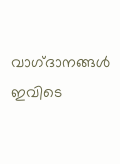വാഗ്‌ദാനങ്ങൾ ഇവിടെ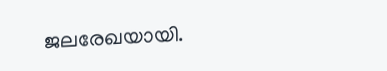ജലരേഖയായി.